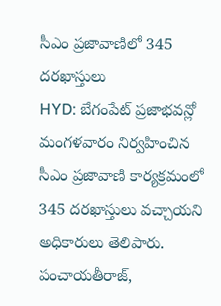సీఎం ప్రజావాణిలో 345 దరఖాస్తులు
HYD: బేగంపేట్ ప్రజాభవన్లో మంగళవారం నిర్వహించిన సీఎం ప్రజావాణి కార్యక్రమంలో 345 దరఖాస్తులు వచ్చాయని అధికారులు తెలిపారు. పంచాయతీరాజ్,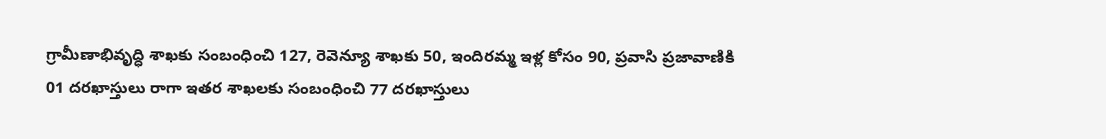గ్రామీణాభివృద్ధి శాఖకు సంబంధించి 127, రెవెన్యూ శాఖకు 50, ఇందిరమ్మ ఇళ్ల కోసం 90, ప్రవాసి ప్రజావాణికి 01 దరఖాస్తులు రాగా ఇతర శాఖలకు సంబంధించి 77 దరఖాస్తులు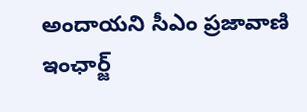అందాయని సీఎం ప్రజావాణి ఇంఛార్జ్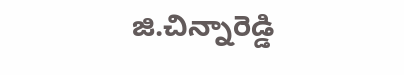జి.చిన్నారెడ్డి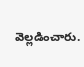వెల్లడించారు.